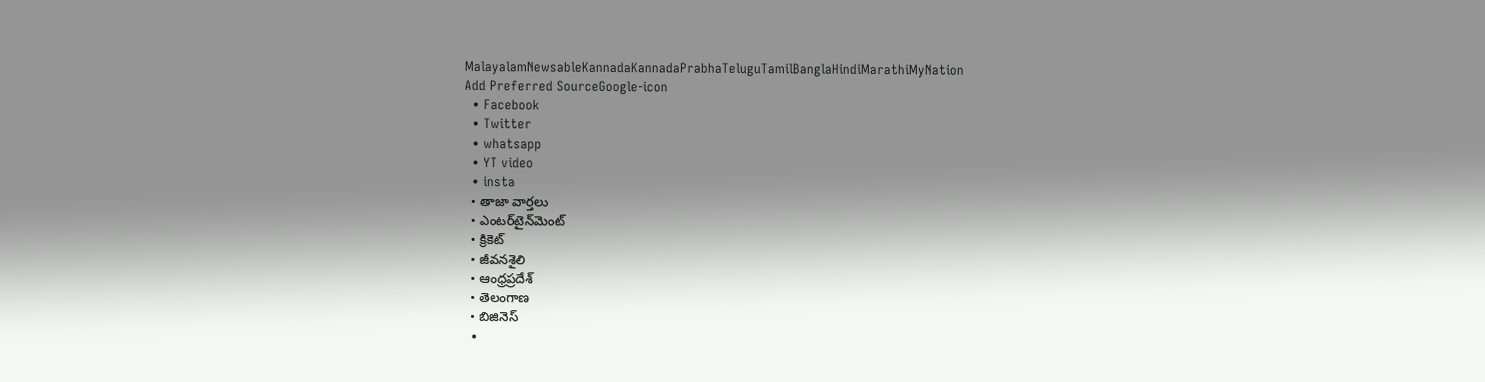MalayalamNewsableKannadaKannadaPrabhaTeluguTamilBanglaHindiMarathiMyNation
Add Preferred SourceGoogle-icon
  • Facebook
  • Twitter
  • whatsapp
  • YT video
  • insta
  • తాజా వార్తలు
  • ఎంటర్‌టైన్‌మెంట్
  • క్రికెట్
  • జీవనశైలి
  • ఆంధ్రప్రదేశ్
  • తెలంగాణ
  • బిజినెస్
  •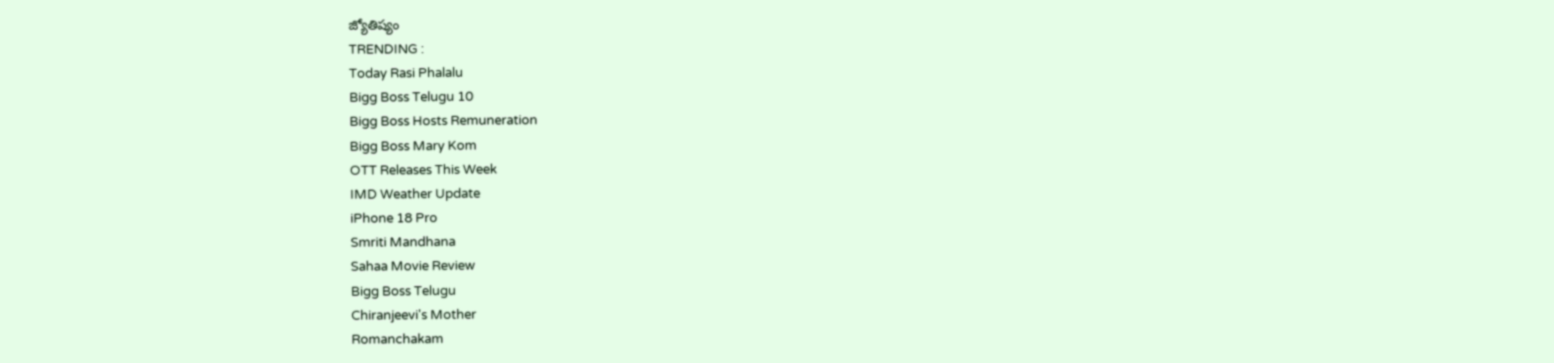జ్యోతిష్యం
TRENDING :
Today Rasi Phalalu
Bigg Boss Telugu 10
Bigg Boss Hosts Remuneration
Bigg Boss Mary Kom
OTT Releases This Week
IMD Weather Update
iPhone 18 Pro
Smriti Mandhana
Sahaa Movie Review
Bigg Boss Telugu
Chiranjeevi's Mother
Romanchakam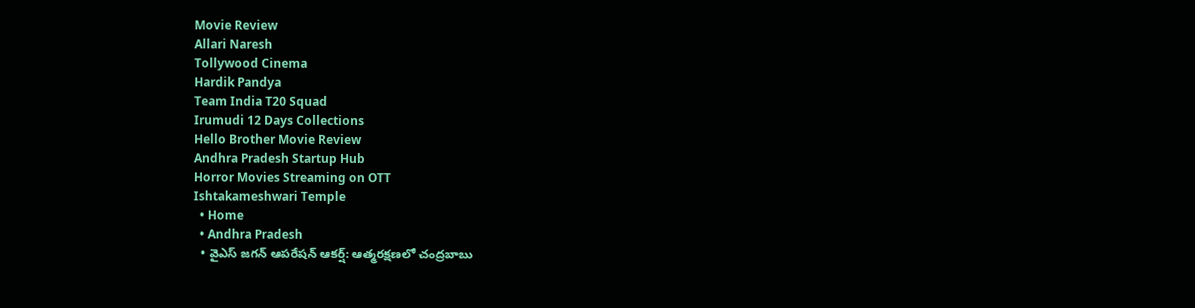Movie Review
Allari Naresh
Tollywood Cinema
Hardik Pandya
Team India T20 Squad
Irumudi 12 Days Collections
Hello Brother Movie Review
Andhra Pradesh Startup Hub
Horror Movies Streaming on OTT
Ishtakameshwari Temple
  • Home
  • Andhra Pradesh
  • వైఎస్ జగన్ ఆపరేషన్ ఆకర్ష్: ఆత్మరక్షణలో చంద్రబాబు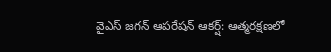వైఎస్ జగన్ ఆపరేషన్ ఆకర్ష్: ఆత్మరక్షణలో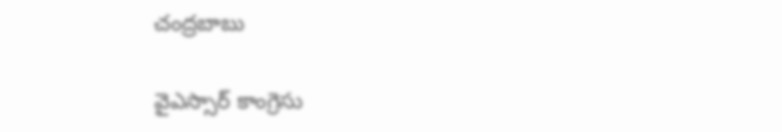చంద్రబాబు

వైఎస్సార్ కాంగ్రెసు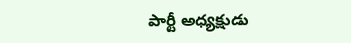పార్టీ అధ్యక్షుడు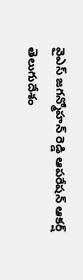వైఎస్ జగన్మోహన్ రెడ్డి ఆపరేషన్ ఆకర్ష్ తెలుగుదేశం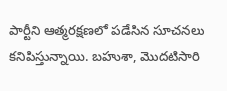పార్టీని ఆత్మరక్షణలో పడేసిన సూచనలు కనిపిస్తున్నాయి. బహుశా, మొదటిసారి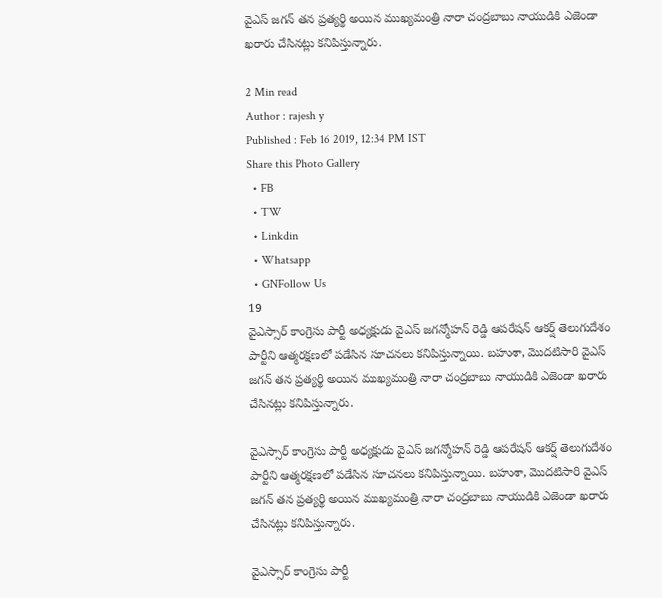వైఎస్ జగన్ తన ప్రత్యర్థి అయిన ముఖ్యమంత్రి నారా చంద్రబాబు నాయుడికి ఎజెండా ఖరారు చేసినట్లు కనిపిస్తున్నారు.

2 Min read
Author : rajesh y
Published : Feb 16 2019, 12:34 PM IST
Share this Photo Gallery
  • FB
  • TW
  • Linkdin
  • Whatsapp
  • GNFollow Us
19
వైఎస్సార్ కాంగ్రెసు పార్టీ అధ్యక్షుడు వైఎస్ జగన్మోహన్ రెడ్డి ఆపరేషన్ ఆకర్ష్ తెలుగుదేశం పార్టీని ఆత్మరక్షణలో పడేసిన సూచనలు కనిపిస్తున్నాయి. బహుశా, మొదటిసారి వైఎస్ జగన్ తన ప్రత్యర్థి అయిన ముఖ్యమంత్రి నారా చంద్రబాబు నాయుడికి ఎజెండా ఖరారు చేసినట్లు కనిపిస్తున్నారు.

వైఎస్సార్ కాంగ్రెసు పార్టీ అధ్యక్షుడు వైఎస్ జగన్మోహన్ రెడ్డి ఆపరేషన్ ఆకర్ష్ తెలుగుదేశం పార్టీని ఆత్మరక్షణలో పడేసిన సూచనలు కనిపిస్తున్నాయి. బహుశా, మొదటిసారి వైఎస్ జగన్ తన ప్రత్యర్థి అయిన ముఖ్యమంత్రి నారా చంద్రబాబు నాయుడికి ఎజెండా ఖరారు చేసినట్లు కనిపిస్తున్నారు.

వైఎస్సార్ కాంగ్రెసు పార్టీ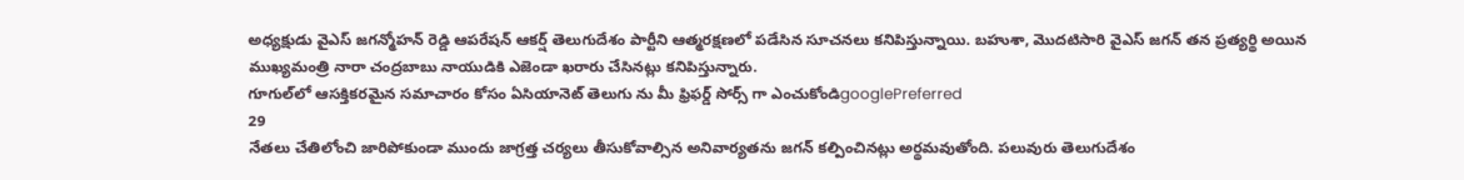అధ్యక్షుడు వైఎస్ జగన్మోహన్ రెడ్డి ఆపరేషన్ ఆకర్ష్ తెలుగుదేశం పార్టీని ఆత్మరక్షణలో పడేసిన సూచనలు కనిపిస్తున్నాయి. బహుశా, మొదటిసారి వైఎస్ జగన్ తన ప్రత్యర్థి అయిన ముఖ్యమంత్రి నారా చంద్రబాబు నాయుడికి ఎజెండా ఖరారు చేసినట్లు కనిపిస్తున్నారు.
గూగుల్‌లో ఆసక్తికరమైన సమాచారం కోసం ఏసియానెట్ తెలుగు ను మీ ఫ్రిఫర్డ్ సోర్స్ గా ఎంచుకోండిgooglePreferred
29
నేతలు చేతిలోంచి జారిపోకుండా ముందు జాగ్రత్త చర్యలు తీసుకోవాల్సిన అనివార్యతను జగన్ కల్పించినట్లు అర్థమవుతోంది. పలువురు తెలుగుదేశం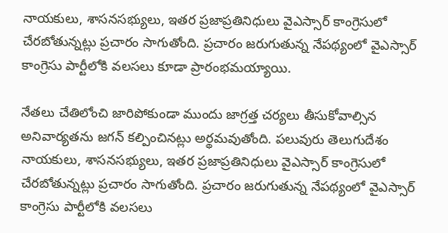నాయకులు, శాసనసభ్యులు, ఇతర ప్రజాప్రతినిధులు వైఎస్సార్ కాంగ్రెసులో చేరబోతున్నట్లు ప్రచారం సాగుతోంది. ప్రచారం జరుగుతున్న నేపథ్యంలో వైఎస్సార్ కాంగ్రెసు పార్టీలోకి వలసలు కూడా ప్రారంభమయ్యాయి.

నేతలు చేతిలోంచి జారిపోకుండా ముందు జాగ్రత్త చర్యలు తీసుకోవాల్సిన అనివార్యతను జగన్ కల్పించినట్లు అర్థమవుతోంది. పలువురు తెలుగుదేశం నాయకులు, శాసనసభ్యులు, ఇతర ప్రజాప్రతినిధులు వైఎస్సార్ కాంగ్రెసులో చేరబోతున్నట్లు ప్రచారం సాగుతోంది. ప్రచారం జరుగుతున్న నేపథ్యంలో వైఎస్సార్ కాంగ్రెసు పార్టీలోకి వలసలు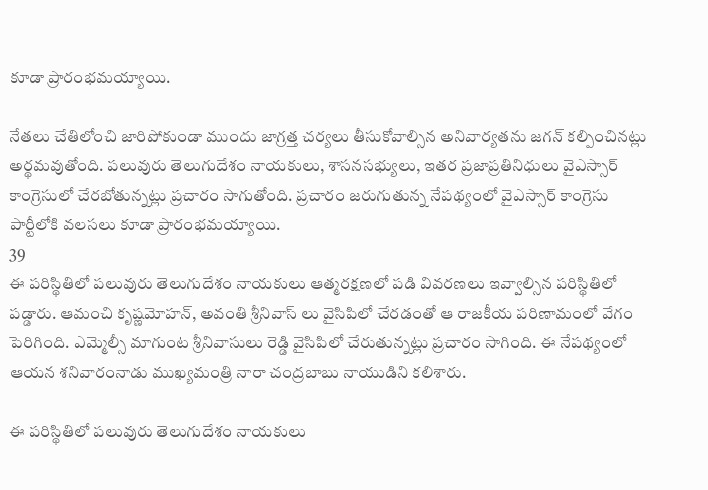కూడా ప్రారంభమయ్యాయి.

నేతలు చేతిలోంచి జారిపోకుండా ముందు జాగ్రత్త చర్యలు తీసుకోవాల్సిన అనివార్యతను జగన్ కల్పించినట్లు అర్థమవుతోంది. పలువురు తెలుగుదేశం నాయకులు, శాసనసభ్యులు, ఇతర ప్రజాప్రతినిధులు వైఎస్సార్ కాంగ్రెసులో చేరబోతున్నట్లు ప్రచారం సాగుతోంది. ప్రచారం జరుగుతున్న నేపథ్యంలో వైఎస్సార్ కాంగ్రెసు పార్టీలోకి వలసలు కూడా ప్రారంభమయ్యాయి.
39
ఈ పరిస్థితిలో పలువురు తెలుగుదేశం నాయకులు ఆత్మరక్షణలో పడి వివరణలు ఇవ్వాల్సిన పరిస్థితిలో పడ్డారు. ఆమంచి కృష్ణమోహన్, అవంతి శ్రీనివాస్ లు వైసిపిలో చేరడంతో ఆ రాజకీయ పరిణామంలో వేగం పెరిగింది. ఎమ్మెల్సీ మాగుంట శ్రీనివాసులు రెడ్డి వైసిపిలో చేరుతున్నట్లు ప్రచారం సాగింది. ఈ నేపథ్యంలో ఆయన శనివారంనాడు ముఖ్యమంత్రి నారా చంద్రబాబు నాయుడిని కలిశారు.

ఈ పరిస్థితిలో పలువురు తెలుగుదేశం నాయకులు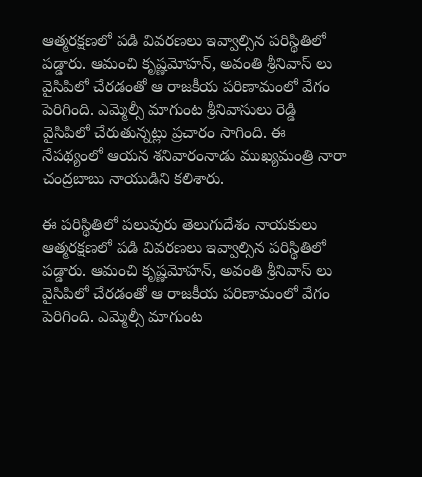ఆత్మరక్షణలో పడి వివరణలు ఇవ్వాల్సిన పరిస్థితిలో పడ్డారు. ఆమంచి కృష్ణమోహన్, అవంతి శ్రీనివాస్ లు వైసిపిలో చేరడంతో ఆ రాజకీయ పరిణామంలో వేగం పెరిగింది. ఎమ్మెల్సీ మాగుంట శ్రీనివాసులు రెడ్డి వైసిపిలో చేరుతున్నట్లు ప్రచారం సాగింది. ఈ నేపథ్యంలో ఆయన శనివారంనాడు ముఖ్యమంత్రి నారా చంద్రబాబు నాయుడిని కలిశారు.

ఈ పరిస్థితిలో పలువురు తెలుగుదేశం నాయకులు ఆత్మరక్షణలో పడి వివరణలు ఇవ్వాల్సిన పరిస్థితిలో పడ్డారు. ఆమంచి కృష్ణమోహన్, అవంతి శ్రీనివాస్ లు వైసిపిలో చేరడంతో ఆ రాజకీయ పరిణామంలో వేగం పెరిగింది. ఎమ్మెల్సీ మాగుంట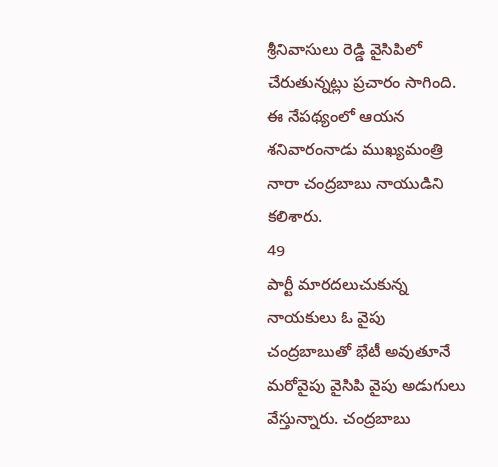శ్రీనివాసులు రెడ్డి వైసిపిలో చేరుతున్నట్లు ప్రచారం సాగింది. ఈ నేపథ్యంలో ఆయన శనివారంనాడు ముఖ్యమంత్రి నారా చంద్రబాబు నాయుడిని కలిశారు.
49
పార్టీ మారదలుచుకున్న నాయకులు ఓ వైపు చంద్రబాబుతో భేటీ అవుతూనే మరోవైపు వైసిపి వైపు అడుగులు వేస్తున్నారు. చంద్రబాబు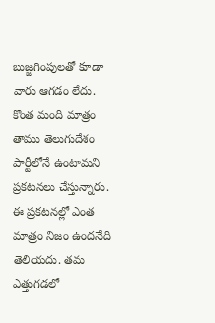బుజ్జగింపులతో కూడా వారు ఆగడం లేదు. కొంత మంది మాత్రం తాము తెలుగుదేశం పార్టీలోనే ఉంటామని ప్రకటనలు చేస్తున్నారు. ఈ ప్రకటనల్లో ఎంత మాత్రం నిజం ఉందనేది తెలియదు. తమ ఎత్తుగడలో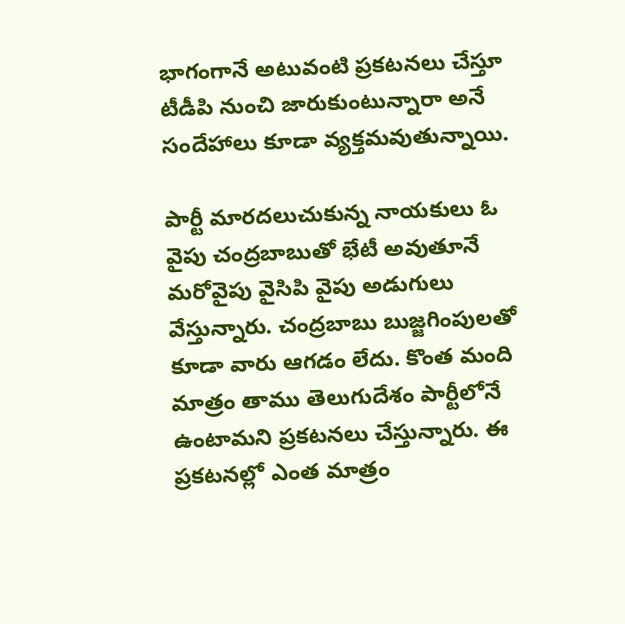భాగంగానే అటువంటి ప్రకటనలు చేస్తూ టీడీపి నుంచి జారుకుంటున్నారా అనే సందేహాలు కూడా వ్యక్తమవుతున్నాయి.

పార్టీ మారదలుచుకున్న నాయకులు ఓ వైపు చంద్రబాబుతో భేటీ అవుతూనే మరోవైపు వైసిపి వైపు అడుగులు వేస్తున్నారు. చంద్రబాబు బుజ్జగింపులతో కూడా వారు ఆగడం లేదు. కొంత మంది మాత్రం తాము తెలుగుదేశం పార్టీలోనే ఉంటామని ప్రకటనలు చేస్తున్నారు. ఈ ప్రకటనల్లో ఎంత మాత్రం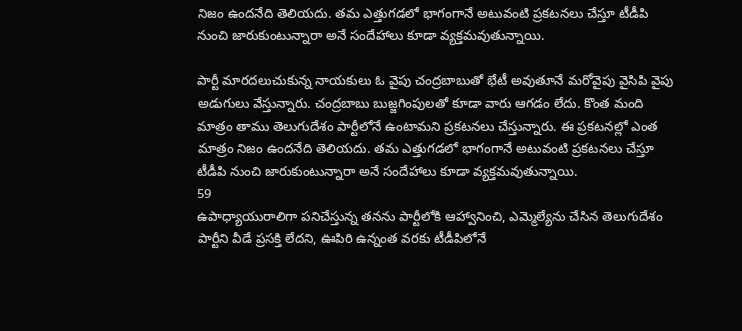నిజం ఉందనేది తెలియదు. తమ ఎత్తుగడలో భాగంగానే అటువంటి ప్రకటనలు చేస్తూ టీడీపి నుంచి జారుకుంటున్నారా అనే సందేహాలు కూడా వ్యక్తమవుతున్నాయి.

పార్టీ మారదలుచుకున్న నాయకులు ఓ వైపు చంద్రబాబుతో భేటీ అవుతూనే మరోవైపు వైసిపి వైపు అడుగులు వేస్తున్నారు. చంద్రబాబు బుజ్జగింపులతో కూడా వారు ఆగడం లేదు. కొంత మంది మాత్రం తాము తెలుగుదేశం పార్టీలోనే ఉంటామని ప్రకటనలు చేస్తున్నారు. ఈ ప్రకటనల్లో ఎంత మాత్రం నిజం ఉందనేది తెలియదు. తమ ఎత్తుగడలో భాగంగానే అటువంటి ప్రకటనలు చేస్తూ టీడీపి నుంచి జారుకుంటున్నారా అనే సందేహాలు కూడా వ్యక్తమవుతున్నాయి.
59
ఉపాధ్యాయురాలిగా పనిచేస్తున్న తనను పార్టీలోకి ఆహ్వానించి, ఎమ్మెల్యేను చేసిన తెలుగుదేశం పార్టీని వీడే ప్రసక్తి లేదని, ఊపిరి ఉన్నంత వరకు టీడీపిలోనే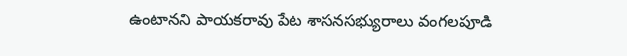ఉంటానని పాయకరావు పేట శాసనసభ్యురాలు వంగలపూడి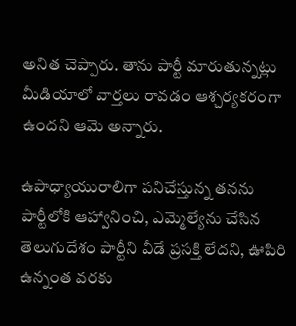అనిత చెప్పారు. తాను పార్టీ మారుతున్నట్లు మీడియాలో వార్తలు రావడం ఆశ్చర్యకరంగా ఉందని ఆమె అన్నారు.

ఉపాధ్యాయురాలిగా పనిచేస్తున్న తనను పార్టీలోకి ఆహ్వానించి, ఎమ్మెల్యేను చేసిన తెలుగుదేశం పార్టీని వీడే ప్రసక్తి లేదని, ఊపిరి ఉన్నంత వరకు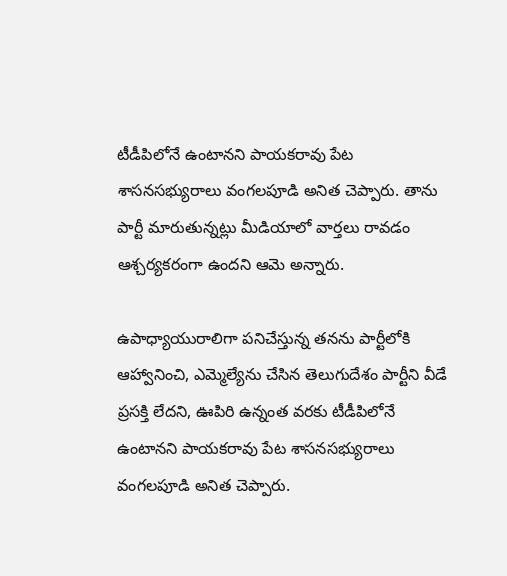టీడీపిలోనే ఉంటానని పాయకరావు పేట శాసనసభ్యురాలు వంగలపూడి అనిత చెప్పారు. తాను పార్టీ మారుతున్నట్లు మీడియాలో వార్తలు రావడం ఆశ్చర్యకరంగా ఉందని ఆమె అన్నారు.

ఉపాధ్యాయురాలిగా పనిచేస్తున్న తనను పార్టీలోకి ఆహ్వానించి, ఎమ్మెల్యేను చేసిన తెలుగుదేశం పార్టీని వీడే ప్రసక్తి లేదని, ఊపిరి ఉన్నంత వరకు టీడీపిలోనే ఉంటానని పాయకరావు పేట శాసనసభ్యురాలు వంగలపూడి అనిత చెప్పారు.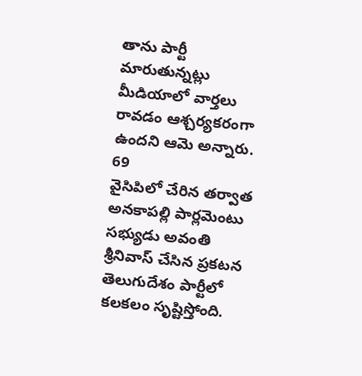తాను పార్టీ మారుతున్నట్లు మీడియాలో వార్తలు రావడం ఆశ్చర్యకరంగా ఉందని ఆమె అన్నారు.
69
వైసిపిలో చేరిన తర్వాత అనకాపల్లి పార్లమెంటు సభ్యుడు అవంతి శ్రీనివాస్ చేసిన ప్రకటన తెలుగుదేశం పార్టీలో కలకలం సృష్టిస్తోంది.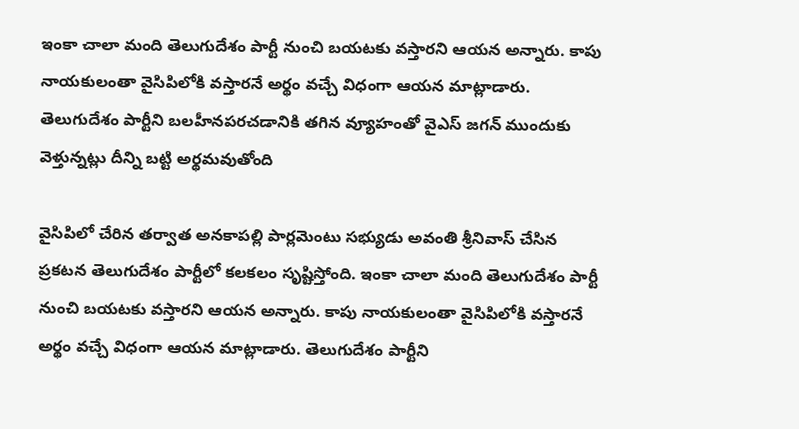ఇంకా చాలా మంది తెలుగుదేశం పార్టీ నుంచి బయటకు వస్తారని ఆయన అన్నారు. కాపు నాయకులంతా వైసిపిలోకి వస్తారనే అర్థం వచ్చే విధంగా ఆయన మాట్లాడారు. తెలుగుదేశం పార్టీని బలహీనపరచడానికి తగిన వ్యూహంతో వైఎస్ జగన్ ముందుకు వెళ్తున్నట్లు దీన్ని బట్టి అర్థమవుతోంది

వైసిపిలో చేరిన తర్వాత అనకాపల్లి పార్లమెంటు సభ్యుడు అవంతి శ్రీనివాస్ చేసిన ప్రకటన తెలుగుదేశం పార్టీలో కలకలం సృష్టిస్తోంది. ఇంకా చాలా మంది తెలుగుదేశం పార్టీ నుంచి బయటకు వస్తారని ఆయన అన్నారు. కాపు నాయకులంతా వైసిపిలోకి వస్తారనే అర్థం వచ్చే విధంగా ఆయన మాట్లాడారు. తెలుగుదేశం పార్టీని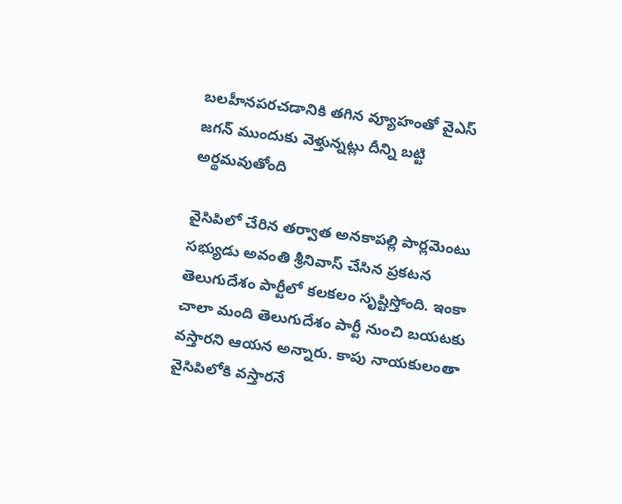బలహీనపరచడానికి తగిన వ్యూహంతో వైఎస్ జగన్ ముందుకు వెళ్తున్నట్లు దీన్ని బట్టి అర్థమవుతోంది

వైసిపిలో చేరిన తర్వాత అనకాపల్లి పార్లమెంటు సభ్యుడు అవంతి శ్రీనివాస్ చేసిన ప్రకటన తెలుగుదేశం పార్టీలో కలకలం సృష్టిస్తోంది. ఇంకా చాలా మంది తెలుగుదేశం పార్టీ నుంచి బయటకు వస్తారని ఆయన అన్నారు. కాపు నాయకులంతా వైసిపిలోకి వస్తారనే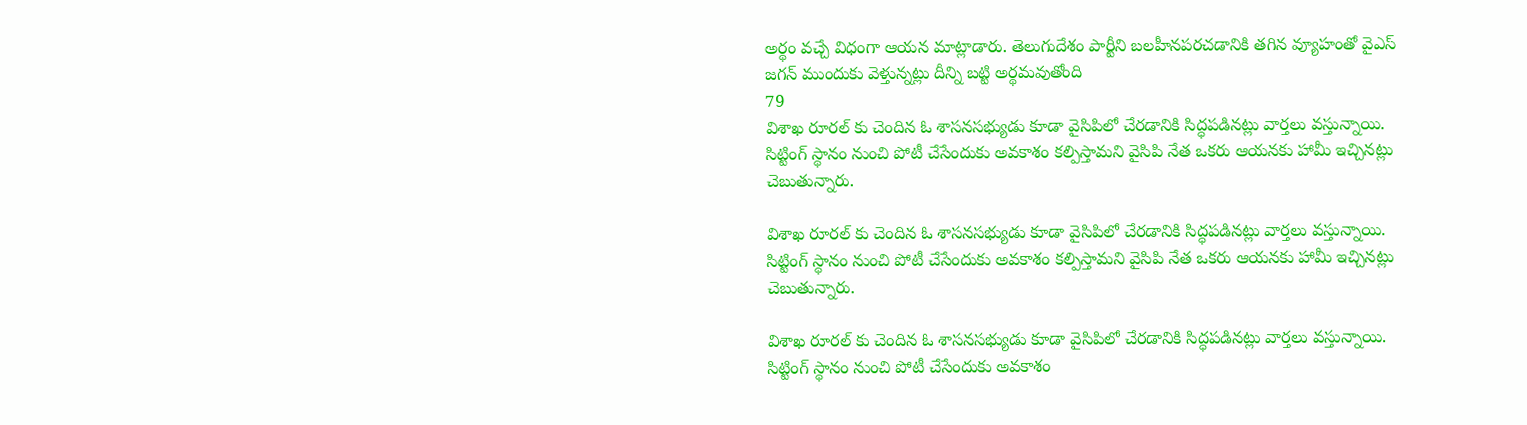అర్థం వచ్చే విధంగా ఆయన మాట్లాడారు. తెలుగుదేశం పార్టీని బలహీనపరచడానికి తగిన వ్యూహంతో వైఎస్ జగన్ ముందుకు వెళ్తున్నట్లు దీన్ని బట్టి అర్థమవుతోంది
79
విశాఖ రూరల్ కు చెందిన ఓ శాసనసభ్యుడు కూడా వైసిపిలో చేరడానికి సిద్ధపడినట్లు వార్తలు వస్తున్నాయి. సిట్టింగ్ స్థానం నుంచి పోటీ చేసేందుకు అవకాశం కల్పిస్తామని వైసిపి నేత ఒకరు ఆయనకు హామీ ఇచ్చినట్లు చెబుతున్నారు.

విశాఖ రూరల్ కు చెందిన ఓ శాసనసభ్యుడు కూడా వైసిపిలో చేరడానికి సిద్ధపడినట్లు వార్తలు వస్తున్నాయి. సిట్టింగ్ స్థానం నుంచి పోటీ చేసేందుకు అవకాశం కల్పిస్తామని వైసిపి నేత ఒకరు ఆయనకు హామీ ఇచ్చినట్లు చెబుతున్నారు.

విశాఖ రూరల్ కు చెందిన ఓ శాసనసభ్యుడు కూడా వైసిపిలో చేరడానికి సిద్ధపడినట్లు వార్తలు వస్తున్నాయి. సిట్టింగ్ స్థానం నుంచి పోటీ చేసేందుకు అవకాశం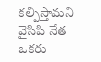కల్పిస్తామని వైసిపి నేత ఒకరు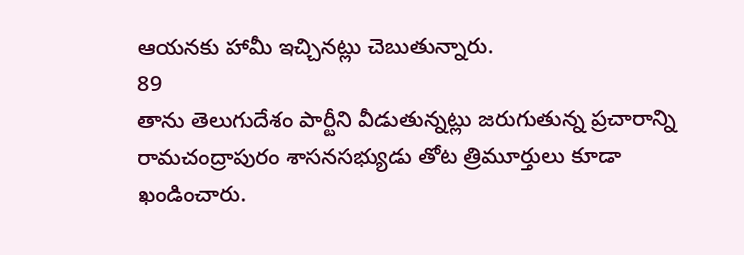ఆయనకు హామీ ఇచ్చినట్లు చెబుతున్నారు.
89
తాను తెలుగుదేశం పార్టీని వీడుతున్నట్లు జరుగుతున్న ప్రచారాన్ని రామచంద్రాపురం శాసనసభ్యుడు తోట త్రిమూర్తులు కూడా ఖండించారు.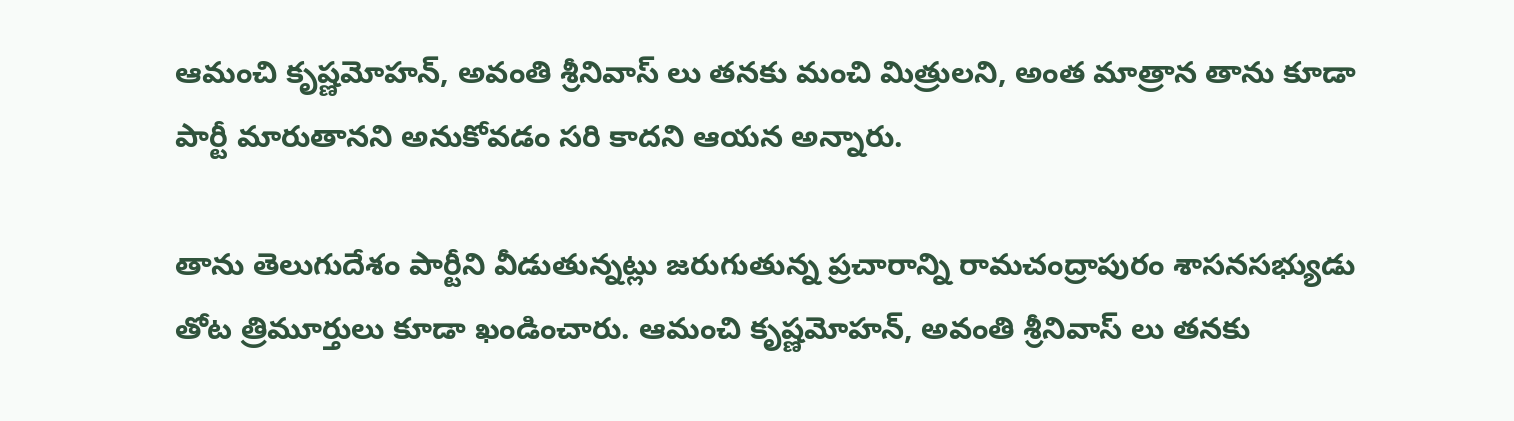ఆమంచి కృష్ణమోహన్, అవంతి శ్రీనివాస్ లు తనకు మంచి మిత్రులని, అంత మాత్రాన తాను కూడా పార్టీ మారుతానని అనుకోవడం సరి కాదని ఆయన అన్నారు.

తాను తెలుగుదేశం పార్టీని వీడుతున్నట్లు జరుగుతున్న ప్రచారాన్ని రామచంద్రాపురం శాసనసభ్యుడు తోట త్రిమూర్తులు కూడా ఖండించారు. ఆమంచి కృష్ణమోహన్, అవంతి శ్రీనివాస్ లు తనకు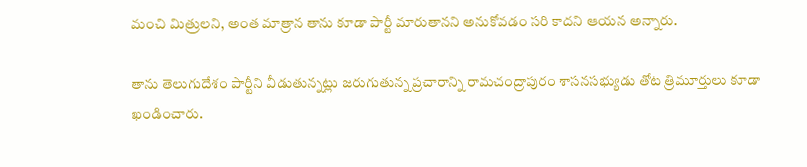మంచి మిత్రులని, అంత మాత్రాన తాను కూడా పార్టీ మారుతానని అనుకోవడం సరి కాదని ఆయన అన్నారు.

తాను తెలుగుదేశం పార్టీని వీడుతున్నట్లు జరుగుతున్న ప్రచారాన్ని రామచంద్రాపురం శాసనసభ్యుడు తోట త్రిమూర్తులు కూడా ఖండించారు.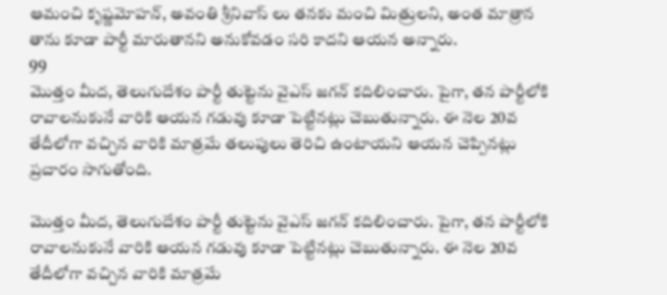ఆమంచి కృష్ణమోహన్, అవంతి శ్రీనివాస్ లు తనకు మంచి మిత్రులని, అంత మాత్రాన తాను కూడా పార్టీ మారుతానని అనుకోవడం సరి కాదని ఆయన అన్నారు.
99
మొత్తం మీద, తెలుగుదేశం పార్టీ తుట్టెను వైఎస్ జగన్ కదిలించారు. పైగా, తన పార్టీలోకి రావాలనుకునే వారికి ఆయన గడువు కూడా పెట్టినట్లు చెబుతున్నారు. ఈ నెల 20వ తేదీలోగా వచ్చిన వారికి మాత్రమే తలుపులు తెరిచి ఉంటాయని ఆయన చెప్పినట్లు ప్రచారం సాగుతోంది.

మొత్తం మీద, తెలుగుదేశం పార్టీ తుట్టెను వైఎస్ జగన్ కదిలించారు. పైగా, తన పార్టీలోకి రావాలనుకునే వారికి ఆయన గడువు కూడా పెట్టినట్లు చెబుతున్నారు. ఈ నెల 20వ తేదీలోగా వచ్చిన వారికి మాత్రమే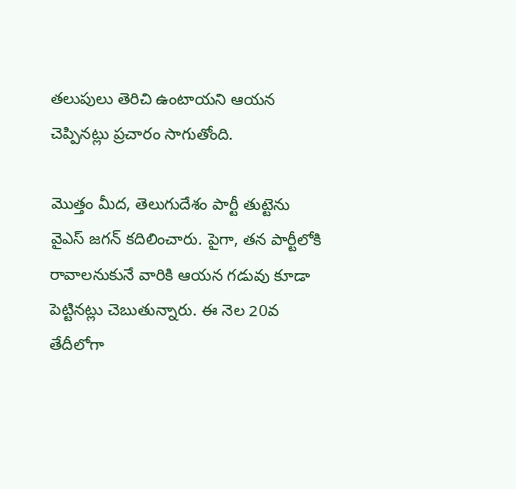తలుపులు తెరిచి ఉంటాయని ఆయన చెప్పినట్లు ప్రచారం సాగుతోంది.

మొత్తం మీద, తెలుగుదేశం పార్టీ తుట్టెను వైఎస్ జగన్ కదిలించారు. పైగా, తన పార్టీలోకి రావాలనుకునే వారికి ఆయన గడువు కూడా పెట్టినట్లు చెబుతున్నారు. ఈ నెల 20వ తేదీలోగా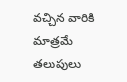వచ్చిన వారికి మాత్రమే తలుపులు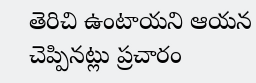తెరిచి ఉంటాయని ఆయన చెప్పినట్లు ప్రచారం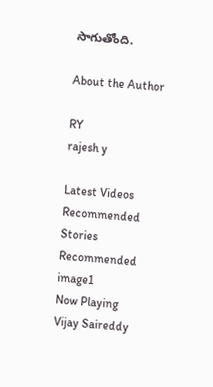సాగుతోంది.

About the Author

RY
rajesh y

Latest Videos
Recommended Stories
Recommended image1
Now Playing
Vijay Saireddy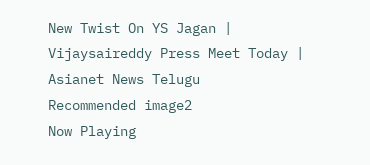New Twist On YS Jagan | Vijaysaireddy Press Meet Today | Asianet News Telugu
Recommended image2
Now Playing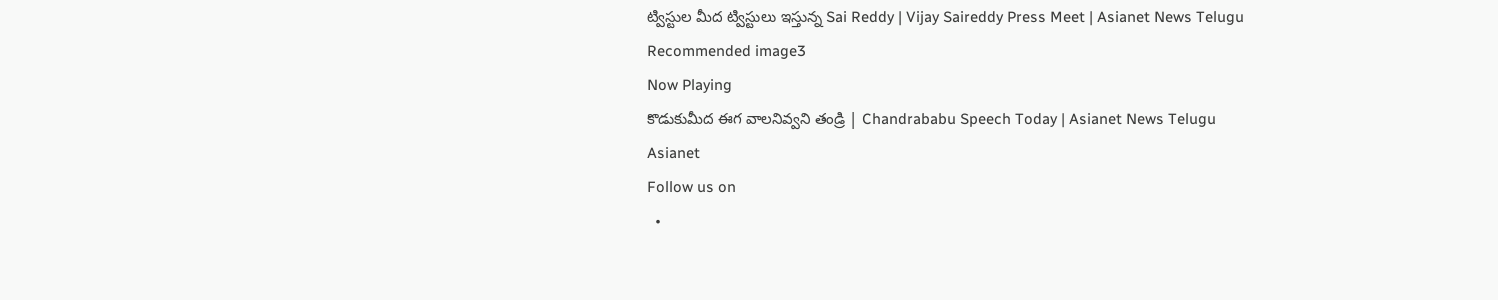ట్విస్టుల మీద ట్విస్టులు ఇస్తున్న Sai Reddy | Vijay Saireddy Press Meet | Asianet News Telugu
Recommended image3
Now Playing
కొడుకుమీద ఈగ వాలనివ్వని తండ్రి | Chandrababu Speech Today | Asianet News Telugu
Asianet
Follow us on
  •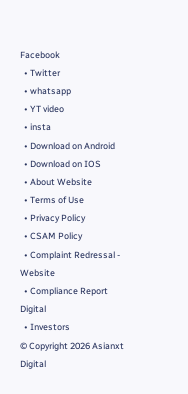Facebook
  • Twitter
  • whatsapp
  • YT video
  • insta
  • Download on Android
  • Download on IOS
  • About Website
  • Terms of Use
  • Privacy Policy
  • CSAM Policy
  • Complaint Redressal - Website
  • Compliance Report Digital
  • Investors
© Copyright 2026 Asianxt Digital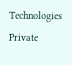Technologies Private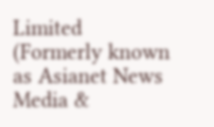Limited (Formerly known as Asianet News Media &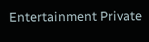Entertainment Private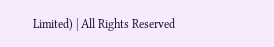Limited) | All Rights Reserved